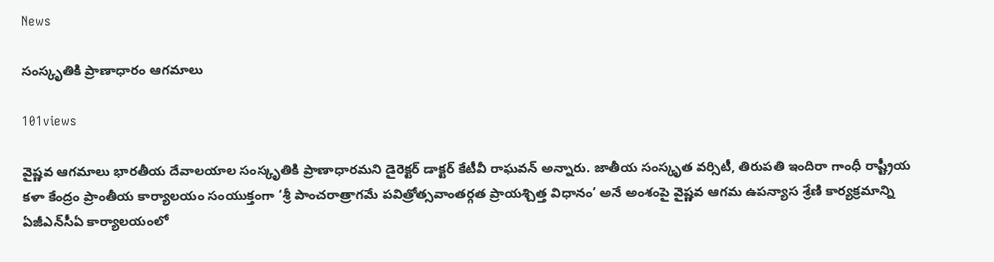News

సంస్కృతికి ప్రాణాధారం ఆగమాలు

101views

వైష్ణవ ఆగమాలు భారతీయ దేవాలయాల సంస్కృతికి ప్రాణాధారమని డైరెక్టర్‌ డాక్టర్‌ కేటీవీ రాఘవన్‌ అన్నారు. జాతీయ సంస్కృత వర్సిటీ, తిరుపతి ఇందిరా గాంధీ రాష్ట్రీయ కళా కేంద్రం ప్రాంతీయ కార్యాలయం సంయుక్తంగా ‘శ్రీ పాంచరాత్రాగమే పవిత్రోత్సవాంతర్గత ప్రాయశ్చిత్త విధానం’ అనే అంశంపై వైష్ణవ ఆగమ ఉపన్యాస శ్రేణి కార్యక్రమాన్ని ఏజీఎన్‌సీఏ కార్యాలయంలో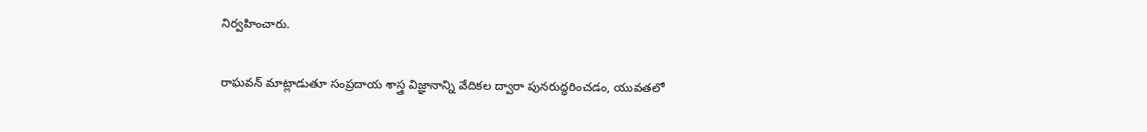నిర్వహించారు.

రాఘవన్‌ మాట్లాడుతూ సంప్రదాయ శాస్త్ర విజ్ఞానాన్ని వేదికల ద్వారా పునరుద్ధరించడం, యువతలో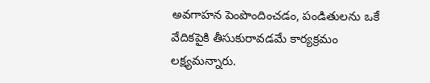అవగాహన పెంపొందించడం, పండితులను ఒకే వేదికపైకి తీసుకురావడమే కార్యక్రమం లక్ష్యమన్నారు.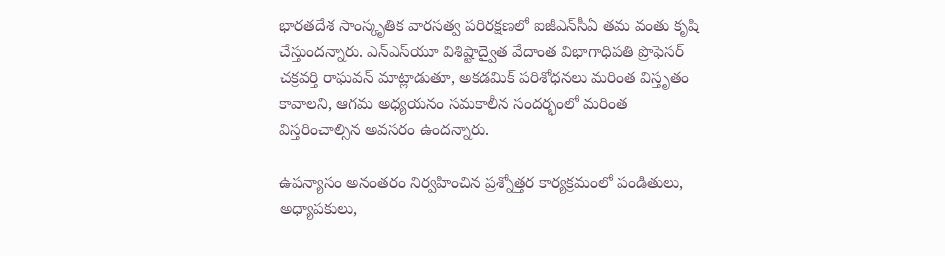భారతదేశ సాంస్కృతిక వారసత్వ పరిరక్షణలో ఐజీఎన్‌సీఏ తమ వంతు కృషి చేస్తుందన్నారు. ఎన్‌ఎస్‌యూ విశిష్టాద్వైత వేదాంత విభాగాధిపతి ప్రొఫెసర్‌ చక్రవర్తి రాఘవన్‌ మాట్లాడుతూ, అకడమిక్‌ పరిశోధనలు మరింత విస్తృతం కావాలని, ఆగమ అధ్యయనం సమకాలీన సందర్భంలో మరింత విస్తరించాల్సిన అవసరం ఉందన్నారు.

ఉపన్యాసం అనంతరం నిర్వహించిన ప్రశ్నోత్తర కార్యక్రమంలో పండితులు, అధ్యాపకులు,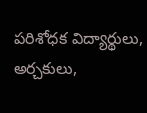పరిశోధక విద్యార్థులు, అర్చకులు,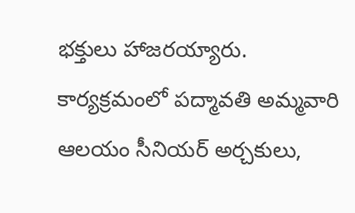భక్తులు హాజరయ్యారు. కార్యక్రమంలో పద్మావతి అమ్మవారి ఆలయం సీనియర్‌ అర్చకులు,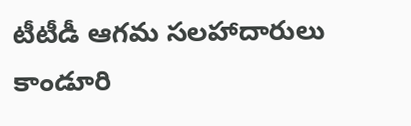టీటీడీ ఆగమ సలహాదారులు కాండూరి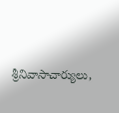శ్రీనివాసాచార్యులు,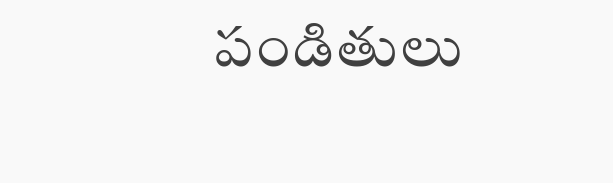పండితులు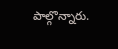పాల్గొన్నారు.